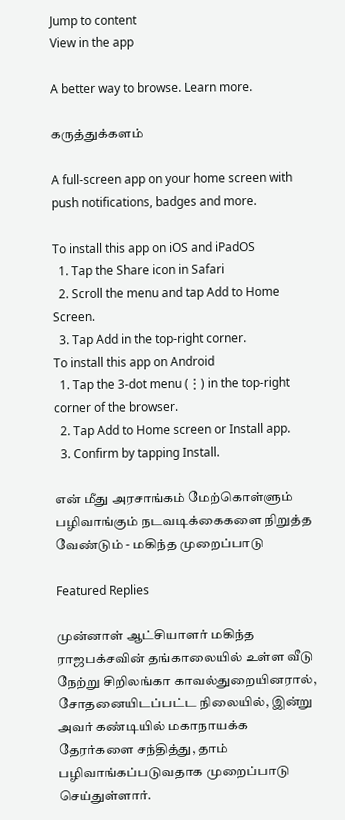Jump to content
View in the app

A better way to browse. Learn more.

கருத்துக்களம்

A full-screen app on your home screen with push notifications, badges and more.

To install this app on iOS and iPadOS
  1. Tap the Share icon in Safari
  2. Scroll the menu and tap Add to Home Screen.
  3. Tap Add in the top-right corner.
To install this app on Android
  1. Tap the 3-dot menu (⋮) in the top-right corner of the browser.
  2. Tap Add to Home screen or Install app.
  3. Confirm by tapping Install.

என் மீது அரசாங்கம் மேற்கொள்ளும் பழிவாங்கும் நடவடிக்கைகளை நிறுத்த வேண்டும் - மகிந்த முறைப்பாடு

Featured Replies

முன்னாள் ஆட்சியாளர் மகிந்த ராஜபக்சவின் தங்காலையில் உள்ள வீடு நேற்று சிறிலங்கா காவல்துறையினரால், சோதனையிடப்பட்ட நிலையில், இன்று அவர் கண்டியில் மகாநாயக்க தேரர்களை சந்தித்து, தாம் பழிவாங்கப்படுவதாக முறைப்பாடு செய்துள்ளார்.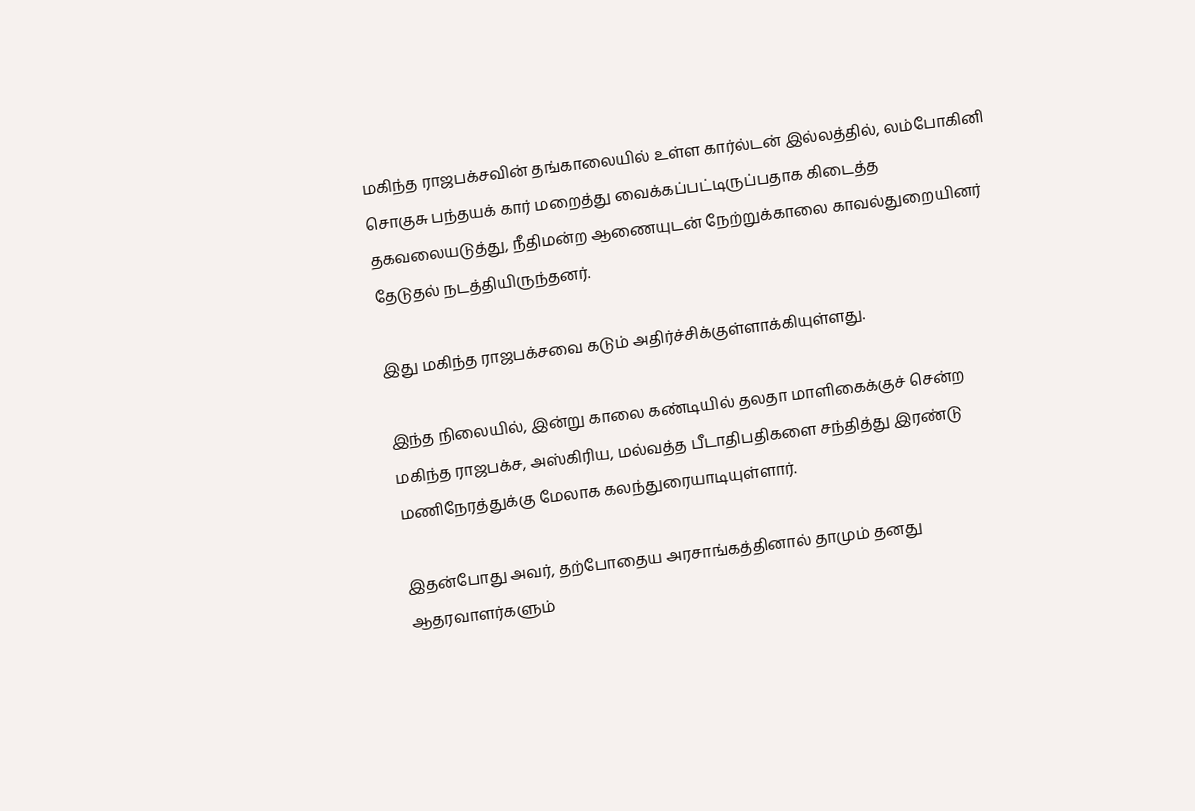மகிந்த ராஜபக்சவின் தங்காலையில் உள்ள கார்ல்டன் இல்லத்தில், லம்போகினி சொகுசு பந்தயக் கார் மறைத்து வைக்கப்பட்டிருப்பதாக கிடைத்த தகவலையடுத்து, நீதிமன்ற ஆணையுடன் நேற்றுக்காலை காவல்துறையினர் தேடுதல் நடத்தியிருந்தனர்.

இது மகிந்த ராஜபக்சவை கடும் அதிர்ச்சிக்குள்ளாக்கியுள்ளது.

இந்த நிலையில், இன்று காலை கண்டியில் தலதா மாளிகைக்குச் சென்ற மகிந்த ராஜபக்ச, அஸ்கிரிய, மல்வத்த பீடாதிபதிகளை சந்தித்து இரண்டு மணிநேரத்துக்கு மேலாக கலந்துரையாடியுள்ளார்.

இதன்போது அவர், தற்போதைய அரசாங்கத்தினால் தாமும் தனது ஆதரவாளர்களும்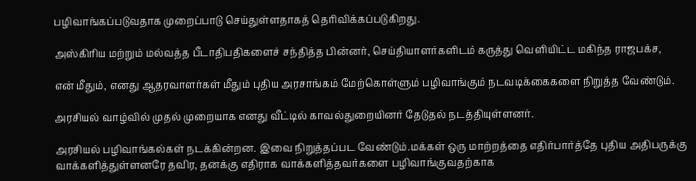பழிவாங்கப்படுவதாக முறைப்பாடு செய்துள்ளதாகத் தெரிவிக்கப்படுகிறது.

அஸ்கிரிய மற்றும் மல்வத்த பீடாதிபதிகளைச் சந்தித்த பின்னர், செய்தியாளர்களிடம் கருத்து வெளியிட்ட மகிந்த ராஜபக்ச,

என் மீதும், எனது ஆதரவாளர்கள் மீதும் புதிய அரசாங்கம் மேற்கொள்ளும் பழிவாங்கும் நடவடிக்கைகளை நிறுத்த வேண்டும்.

அரசியல் வாழ்வில் முதல் முறையாக எனது வீட்டில் காவல்துறையினர் தேடுதல் நடத்தியுள்ளனர்.

அரசியல் பழிவாங்கல்கள் நடக்கின்றன. இவை நிறுத்தப்பட வேண்டும்.மக்கள் ஒரு மாற்றத்தை எதிர்பார்த்தே புதிய அதிபருக்கு வாக்களித்துள்ளனரே தவிர, தனக்கு எதிராக வாக்களித்தவர்களை பழிவாங்குவதற்காக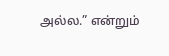அல்ல.” என்றும்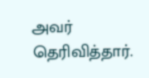அவர் தெரிவித்தார்.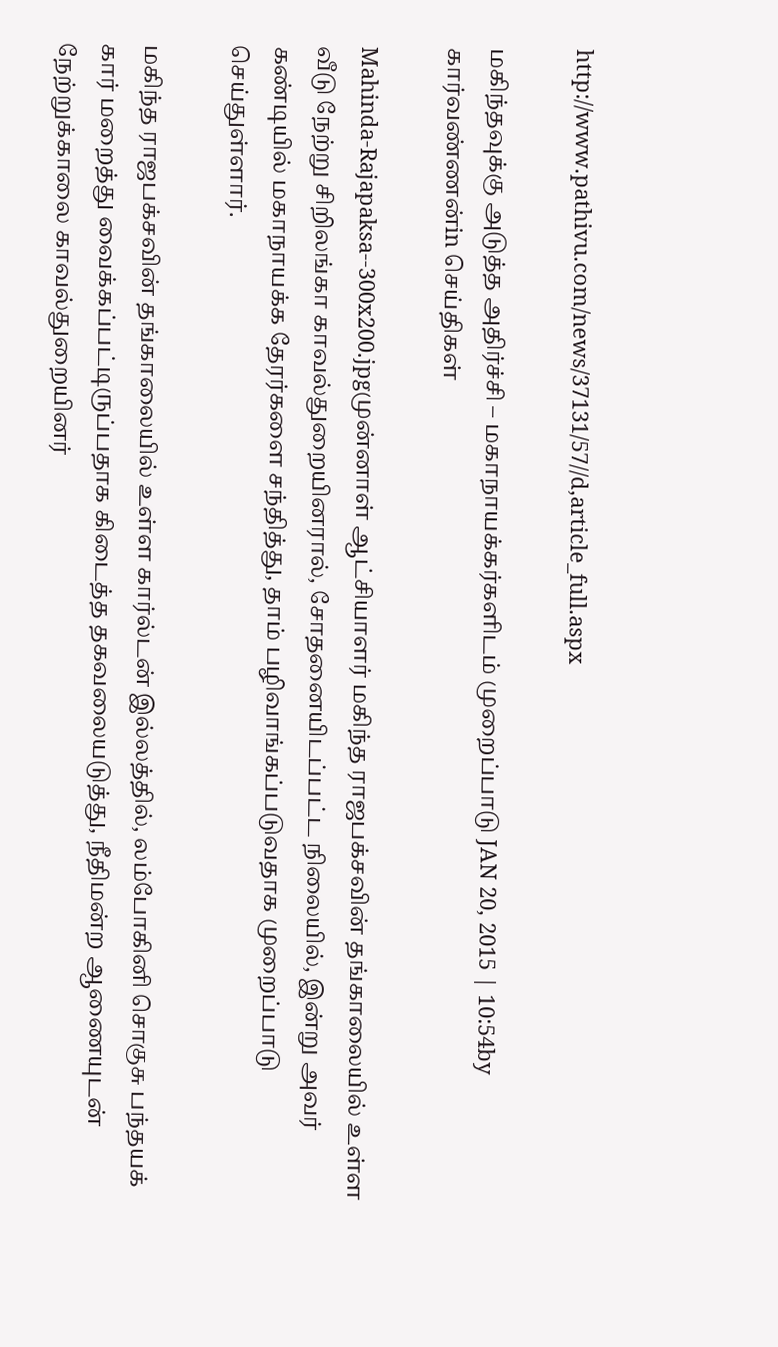http://www.pathivu.com/news/37131/57//d,article_full.aspx

மகிந்தவுக்கு அடுத்த அதிர்ச்சி – மகாநாயக்கர்களிடம் முறைப்பாடு JAN 20, 2015 | 10:54by கார்வண்ணன்in செய்திகள்

Mahinda-Rajapaksa--300x200.jpgமுன்னாள் ஆட்சியாளர் மகிந்த ராஜபக்சவின் தங்காலையில் உள்ள வீடு நேற்று சிறிலங்கா காவல்துறையினரால், சோதனையிடப்பட்ட நிலையில், இன்று அவர் கண்டியில் மகாநாயக்க தேரர்களை சந்தித்து, தாம் பழிவாங்கப்படுவதாக முறைப்பாடு செய்துள்ளார்.

மகிந்த ராஜபக்சவின் தங்காலையில் உள்ள கார்ல்டன் இல்லத்தில், லம்போகினி சொகுசு பந்தயக் கார் மறைத்து வைக்கப்பட்டிருப்பதாக கிடைத்த தகவலையடுத்து, நீதிமன்ற ஆணையுடன் நேற்றுக்காலை காவல்துறையினர்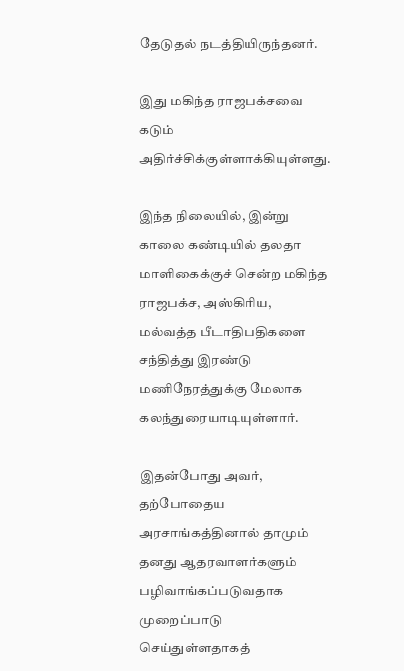தேடுதல் நடத்தியிருந்தனர்.

இது மகிந்த ராஜபக்சவை கடும் அதிர்ச்சிக்குள்ளாக்கியுள்ளது.

இந்த நிலையில், இன்று காலை கண்டியில் தலதா மாளிகைக்குச் சென்ற மகிந்த ராஜபக்ச, அஸ்கிரிய, மல்வத்த பீடாதிபதிகளை சந்தித்து இரண்டு மணிநேரத்துக்கு மேலாக கலந்துரையாடியுள்ளார்.

இதன்போது அவர், தற்போதைய அரசாங்கத்தினால் தாமும் தனது ஆதரவாளர்களும் பழிவாங்கப்படுவதாக முறைப்பாடு செய்துள்ளதாகத்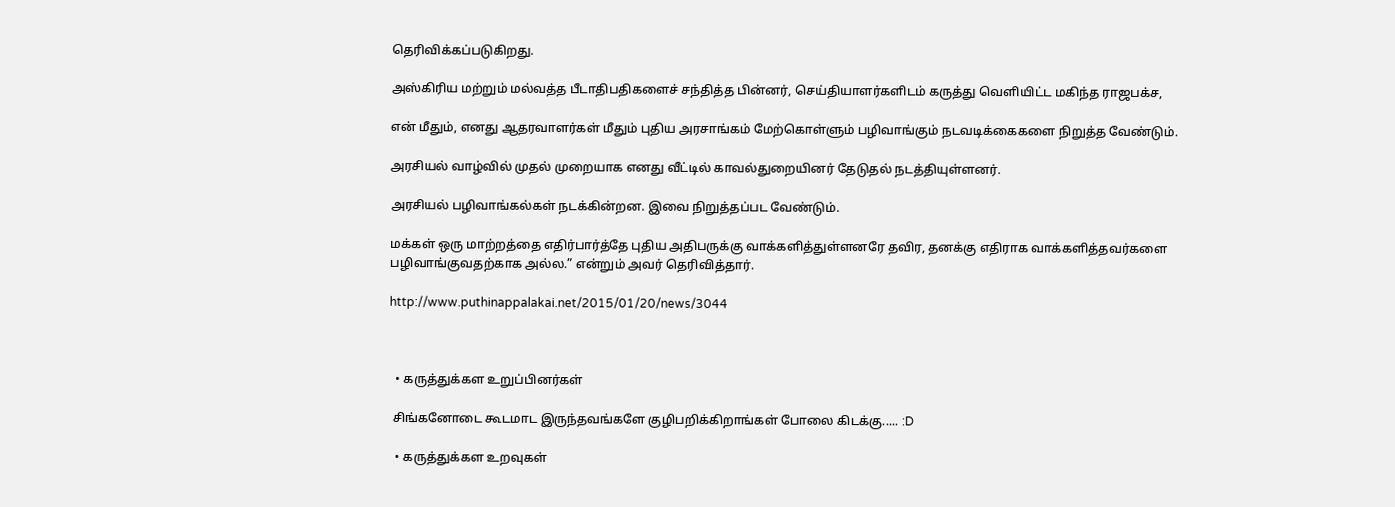தெரிவிக்கப்படுகிறது.

அஸ்கிரிய மற்றும் மல்வத்த பீடாதிபதிகளைச் சந்தித்த பின்னர், செய்தியாளர்களிடம் கருத்து வெளியிட்ட மகிந்த ராஜபக்ச,

என் மீதும், எனது ஆதரவாளர்கள் மீதும் புதிய அரசாங்கம் மேற்கொள்ளும் பழிவாங்கும் நடவடிக்கைகளை நிறுத்த வேண்டும்.

அரசியல் வாழ்வில் முதல் முறையாக எனது வீட்டில் காவல்துறையினர் தேடுதல் நடத்தியுள்ளனர்.

அரசியல் பழிவாங்கல்கள் நடக்கின்றன. இவை நிறுத்தப்பட வேண்டும்.

மக்கள் ஒரு மாற்றத்தை எதிர்பார்த்தே புதிய அதிபருக்கு வாக்களித்துள்ளனரே தவிர, தனக்கு எதிராக வாக்களித்தவர்களை பழிவாங்குவதற்காக அல்ல.” என்றும் அவர் தெரிவித்தார்.

http://www.puthinappalakai.net/2015/01/20/news/3044



  • கருத்துக்கள உறுப்பினர்கள்

 சிங்கனோடை கூடமாட இருந்தவங்களே குழிபறிக்கிறாங்கள் போலை கிடக்கு..... :D

  • கருத்துக்கள உறவுகள்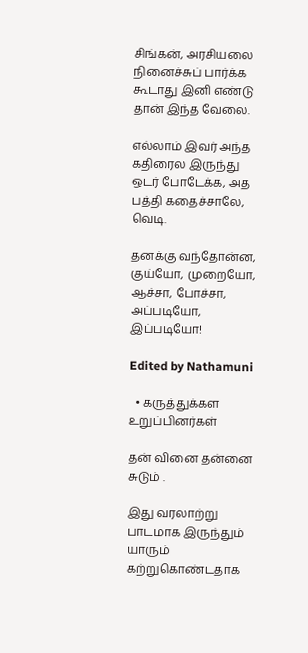சிங்கன், அரசியலை நினைச்சுப் பார்க்க கூடாது இனி எண்டு தான் இந்த வேலை.

எல்லாம் இவர் அந்த கதிரைல இருந்து ஒடர் போடேக்க, அத பத்தி கதைச்சாலே, வெடி.

தனக்கு வந்தோன்ன, குய்யோ, முறையோ, ஆச்சா, போச்சா, அப்படியோ, இப்படியோ!

Edited by Nathamuni

  • கருத்துக்கள உறுப்பினர்கள்

தன் வினை தன்னை சுடும் .

இது வரலாற்று பாடமாக இருந்தும் யாரும் கற்றுகொண்டதாக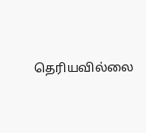தெரியவில்லை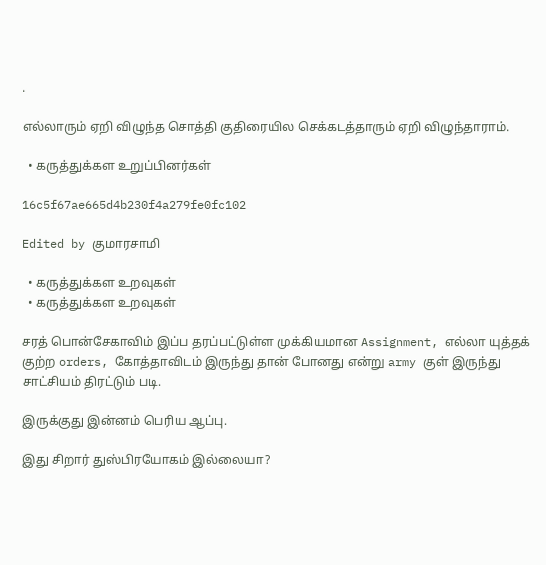.

எல்லாரும் ஏறி விழுந்த சொத்தி குதிரையில செக்கடத்தாரும் ஏறி விழுந்தாராம்.

  • கருத்துக்கள உறுப்பினர்கள்

16c5f67ae665d4b230f4a279fe0fc102

Edited by குமாரசாமி

  • கருத்துக்கள உறவுகள்
  • கருத்துக்கள உறவுகள்

சரத் பொன்சேகாவிம் இப்ப தரப்பட்டுள்ள முக்கியமான Assignment, எல்லா யுத்தக் குற்ற orders, கோத்தாவிடம் இருந்து தான் போனது என்று army குள் இருந்து சாட்சியம் திரட்டும் படி.

இருக்குது இன்னம் பெரிய ஆப்பு.

இது சிறார் துஸ்பிரயோகம் இல்லையா?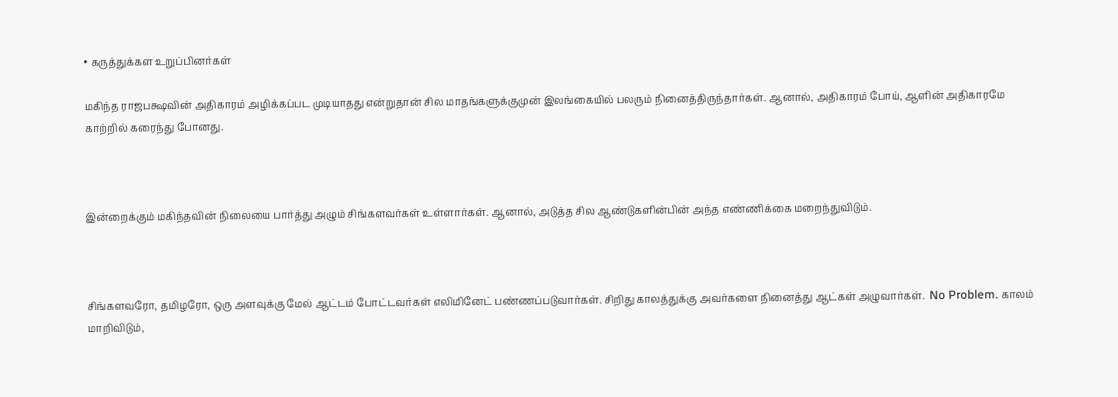• கருத்துக்கள உறுப்பினர்கள்

மகிந்த ராஜபக்ஷவின் அதிகாரம் அழிக்கப்பட முடியாதது என்றுதான் சில மாதங்களுக்குமுன் இலங்கையில் பலரும் நினைத்திருந்தார்கள். ஆனால், அதிகாரம் போய், ஆளின் அதிகாரமே காற்றில் கரைந்து போனது.



இன்றைக்கும் மகிந்தவின் நிலையை பார்த்து அழும் சிங்களவர்கள் உள்ளார்கள். ஆனால், அடுத்த சில ஆண்டுகளின்பின் அந்த எண்ணிக்கை மறைந்துவிடும்.



சிங்களவரோ, தமிழரோ, ஒரு அளவுக்கு மேல் ஆட்டம் போட்டவர்கள் எலிமினேட் பண்ணப்படுவார்கள். சிறிது காலத்துக்கு அவர்களை நினைத்து ஆட்கள் அழுவார்கள்.  No Problem. காலம் மாறிவிடும்,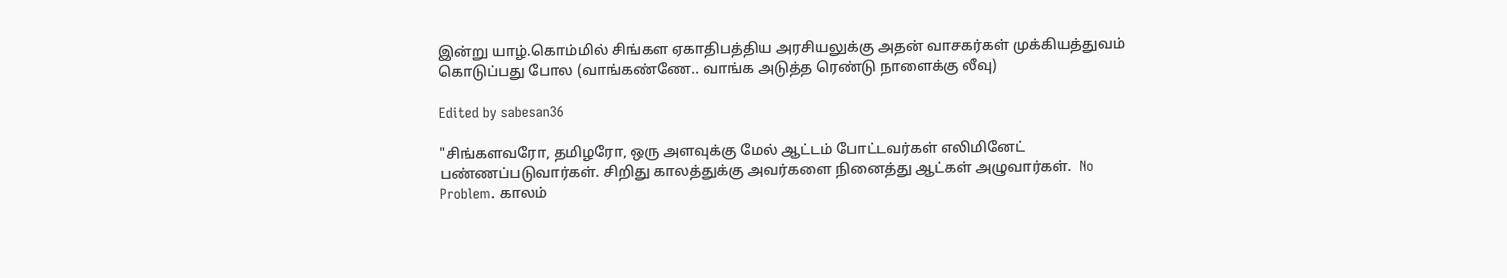இன்று யாழ்.கொம்மில் சிங்கள ஏகாதிபத்திய அரசியலுக்கு அதன் வாசகர்கள் முக்கியத்துவம் கொடுப்பது போல (வாங்கண்ணே.. வாங்க அடுத்த ரெண்டு நாளைக்கு லீவு)

Edited by sabesan36

"சிங்களவரோ, தமிழரோ, ஒரு அளவுக்கு மேல் ஆட்டம் போட்டவர்கள் எலிமினேட் பண்ணப்படுவார்கள். சிறிது காலத்துக்கு அவர்களை நினைத்து ஆட்கள் அழுவார்கள்.  No Problem. காலம்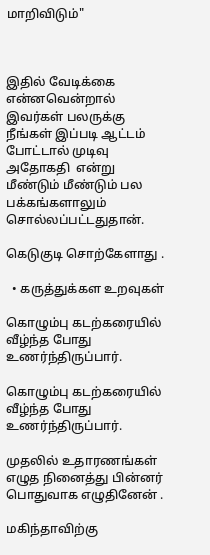மாறிவிடும்"



இதில் வேடிக்கை என்னவென்றால் இவர்கள் பலருக்கு நீங்கள் இப்படி ஆட்டம் போட்டால் முடிவு அதோகதி  என்று மீண்டும் மீண்டும் பல பக்கங்களாலும் சொல்லப்பட்டதுதான்.

கெடுகுடி சொற்கேளாது .

  • கருத்துக்கள உறவுகள்

கொழும்பு கடற்கரையில் வீழ்ந்த போது உணர்ந்திருப்பார்.

கொழும்பு கடற்கரையில் வீழ்ந்த போது உணர்ந்திருப்பார்.

முதலில் உதாரணங்கள் எழுத நினைத்து பின்னர்  பொதுவாக எழுதினேன் .

மகிந்தாவிற்கு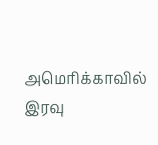அமெரிக்காவில் இரவு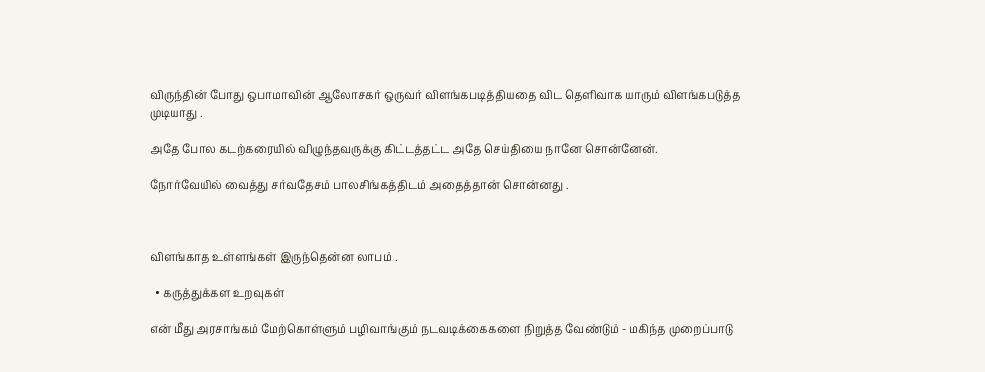விருந்தின் போது ஒபாமாவின் ஆலோசகர் ஒருவர் விளங்கபடித்தியதை விட தெளிவாக யாரும் விளங்கபடுத்த முடியாது .

அதே போல கடற்கரையில் விழுந்தவருக்கு கிட்டத்தட்ட அதே செய்தியை நானே சொன்னேன்.

நோர்வேயில் வைத்து சர்வதேசம் பாலசிங்கத்திடம் அதைத்தான் சொன்னது .



விளங்காத உள்ளங்கள் இருந்தென்ன லாபம் .

  • கருத்துக்கள உறவுகள்

என் மீது அரசாங்கம் மேற்கொள்ளும் பழிவாங்கும் நடவடிக்கைகளை நிறுத்த வேண்டும் - மகிந்த முறைப்பாடு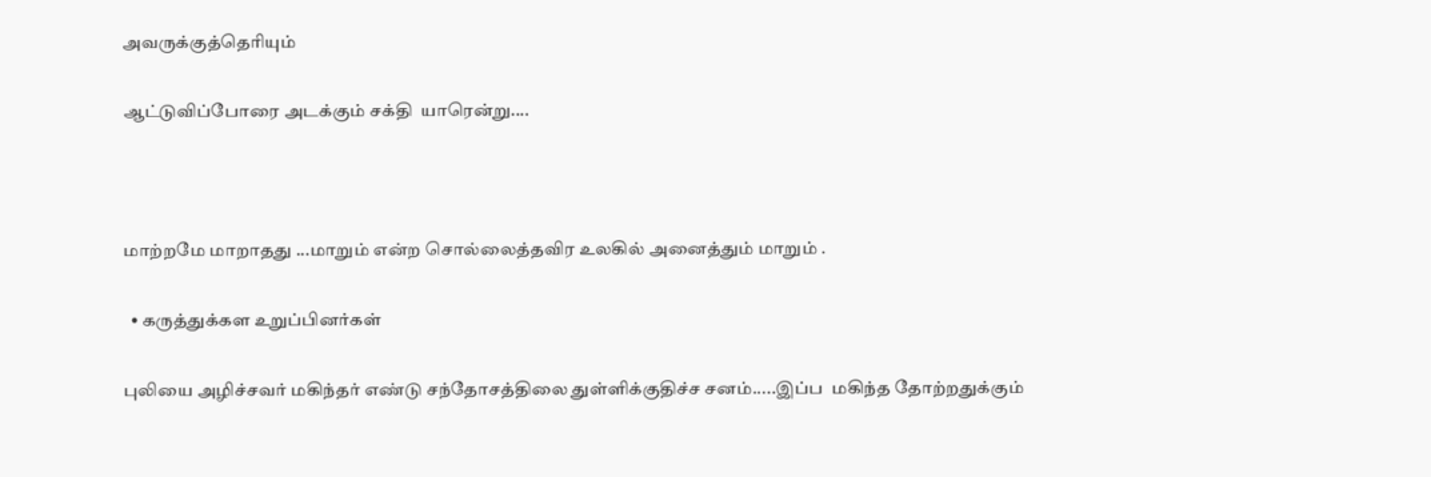அவருக்குத்தெரியும்

ஆட்டுவிப்போரை அடக்கும் சக்தி  யாரென்று....



மாற்றமே மாறாதது ...மாறும் என்ற சொல்லைத்தவிர உலகில் அனைத்தும் மாறும் .

  • கருத்துக்கள உறுப்பினர்கள்

புலியை அழிச்சவர் மகிந்தர் எண்டு சந்தோசத்திலை துள்ளிக்குதிச்ச சனம்.....இப்ப  மகிந்த தோற்றதுக்கும்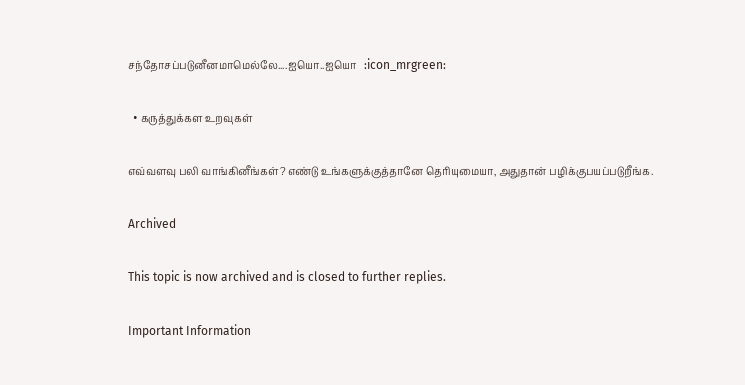சந்தோசப்படுனீனமாமெல்லே....ஐயொ..ஐயொ   :icon_mrgreen:

  • கருத்துக்கள உறவுகள்

எவ்வளவு பலி வாங்கினீங்கள்? எண்டு உங்களுக்குத்தானே தெரியுமையா, அதுதான் பழிக்குபயப்படுறீங்க.

Archived

This topic is now archived and is closed to further replies.

Important Information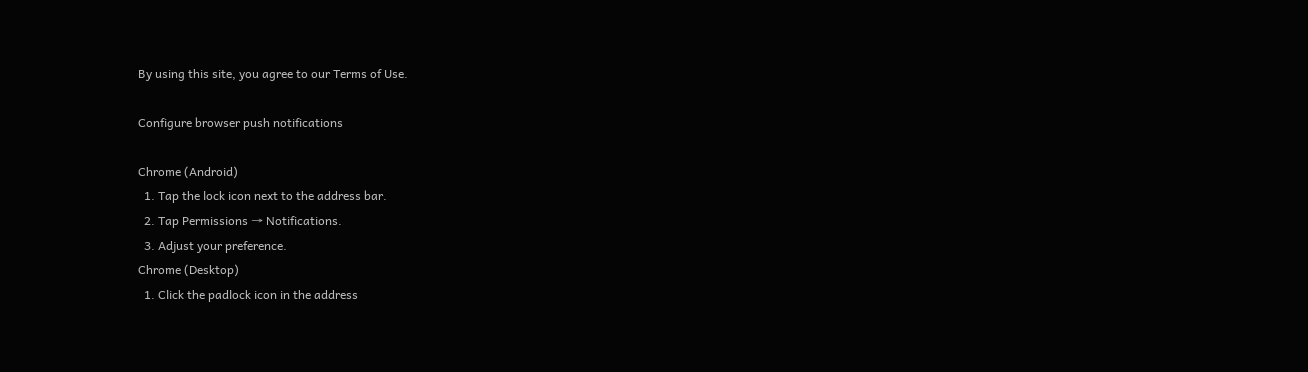By using this site, you agree to our Terms of Use.

Configure browser push notifications

Chrome (Android)
  1. Tap the lock icon next to the address bar.
  2. Tap Permissions → Notifications.
  3. Adjust your preference.
Chrome (Desktop)
  1. Click the padlock icon in the address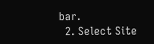bar.
  2. Select Site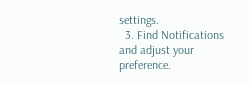settings.
  3. Find Notifications and adjust your preference.